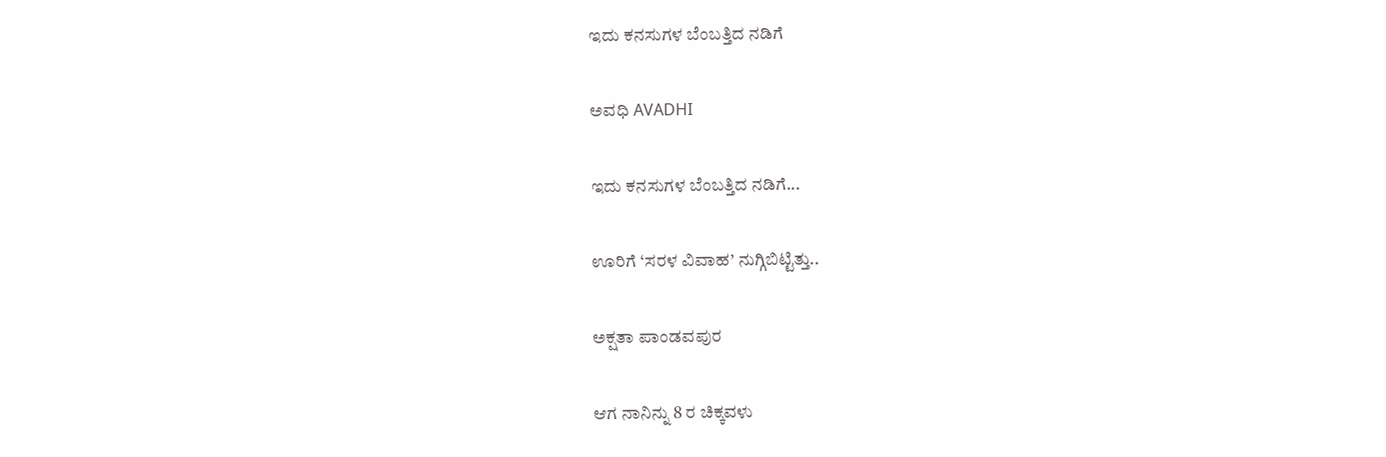ಇದು ಕನಸುಗಳ ಬೆಂಬತ್ತಿದ ನಡಿಗೆ‍

ಅವಧಿ AVADHI

ಇದು ಕನಸುಗಳ ಬೆಂಬತ್ತಿದ ನಡಿಗೆ...

ಊರಿಗೆ ‘ಸರಳ ವಿವಾಹ’ ನುಗ್ಗಿಬಿಟ್ಟಿತ್ತು..

ಅಕ್ಷತಾ ಪಾಂಡವಪುರ

ಆಗ ನಾನಿನ್ನು 8 ರ ಚಿಕ್ಕವಳು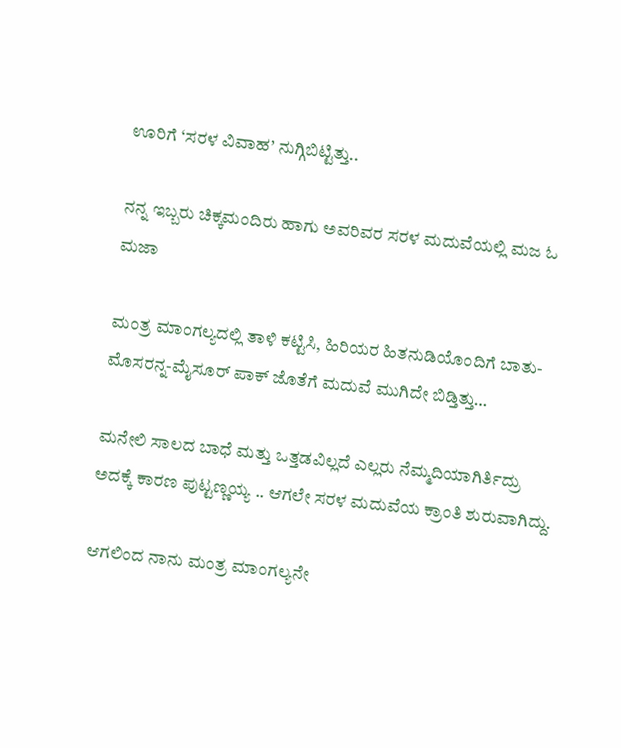ಊರಿಗೆ ‘ಸರಳ ವಿವಾಹ’ ನುಗ್ಗಿಬಿಟ್ಟಿತ್ತು..

ನನ್ನ ಇಬ್ಬರು ಚಿಕ್ಕಮಂದಿರು ಹಾಗು ಅವರಿವರ ಸರಳ ಮದುವೆಯಲ್ಲಿ ಮಜ ಓ ಮಜಾ

ಮಂತ್ರ ಮಾಂಗಲ್ಯದಲ್ಲಿ ತಾಳಿ ಕಟ್ಟಿಸಿ, ಹಿರಿಯರ ಹಿತನುಡಿಯೊಂದಿಗೆ ಬಾತು-ಮೊಸರನ್ನ-ಮೈಸೂರ್ ಪಾಕ್ ಜೊತೆಗೆ ಮದುವೆ ಮುಗಿದೇ ಬಿಡ್ತಿತ್ತು…

ಮನೇಲಿ ಸಾಲದ ಬಾಧೆ ಮತ್ತು ಒತ್ತಡವಿಲ್ಲದೆ ಎಲ್ಲರು ನೆಮ್ಮದಿಯಾಗಿರ್ತಿದ್ರು ಅದಕ್ಕೆ ಕಾರಣ ಪುಟ್ಟಣ್ಣಯ್ಯ .. ಆಗಲೇ ಸರಳ ಮದುವೆಯ ಕ್ರಾಂತಿ ಶುರುವಾಗಿದ್ದು.

ಆಗಲಿಂದ ನಾನು ಮಂತ್ರ ಮಾಂಗಲ್ಯನೇ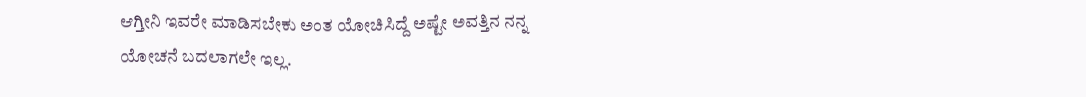ಆಗ್ತೀನಿ ಇವರೇ ಮಾಡಿಸಬೇಕು ಅಂತ ಯೋಚಿಸಿದ್ದೆ ಅಷ್ಟೇ ಅವತ್ತಿನ ನನ್ನ ಯೋಚನೆ ಬದಲಾಗಲೇ ಇಲ್ಲ.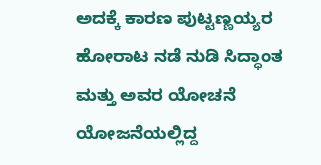ಅದಕ್ಕೆ ಕಾರಣ ಪುಟ್ಟಣ್ಣಯ್ಯರ ಹೋರಾಟ ನಡೆ ನುಡಿ ಸಿದ್ಧಾಂತ ಮತ್ತು ಅವರ ಯೋಚನೆ ಯೋಜನೆಯಲ್ಲಿದ್ದ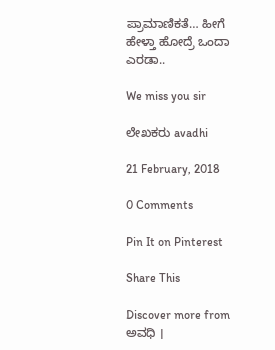ಪ್ರಾಮಾಣಿಕತೆ… ಹೀಗೆ ಹೇಳ್ತಾ ಹೋದ್ರೆ ಒಂದಾ ಎರಡಾ..

We miss you sir

ಲೇಖಕರು avadhi

21 February, 2018

0 Comments

Pin It on Pinterest

Share This

Discover more from ಅವಧಿ ।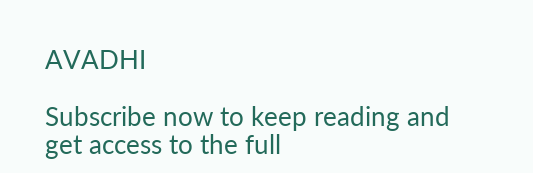AVADHI

Subscribe now to keep reading and get access to the full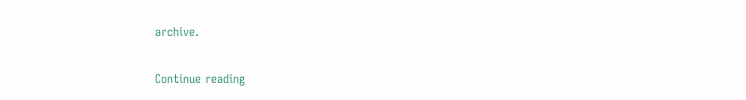archive.

Continue reading